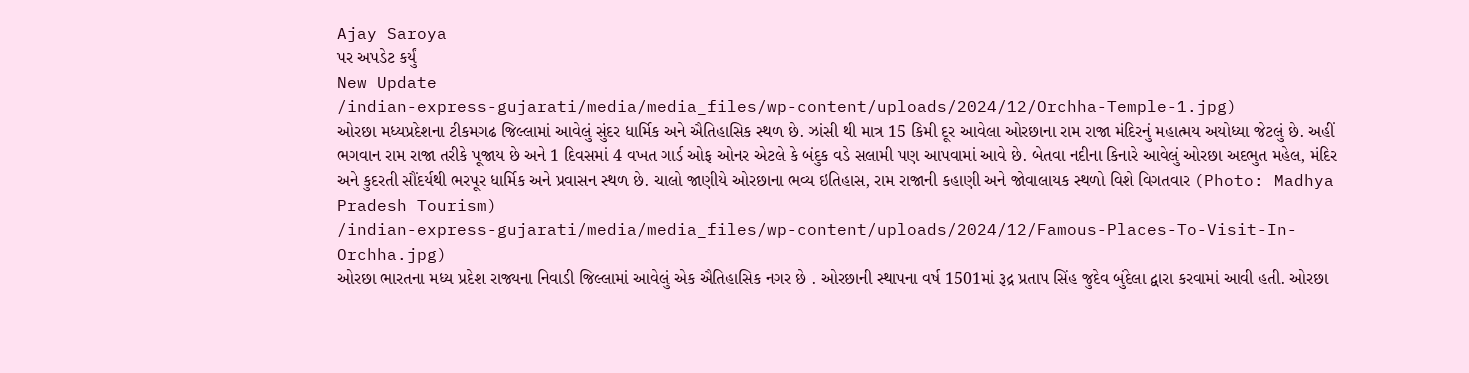Ajay Saroya
પર અપડેટ કર્યું
New Update
/indian-express-gujarati/media/media_files/wp-content/uploads/2024/12/Orchha-Temple-1.jpg)
ઓરછા મધ્યપ્રદેશના ટીકમગઢ જિલ્લામાં આવેલું સુંદર ધાર્મિક અને ઐતિહાસિક સ્થળ છે. ઝાંસી થી માત્ર 15 કિમી દૂર આવેલા ઓરછાના રામ રાજા મંદિરનું મહાત્મય અયોધ્યા જેટલું છે. અહીં ભગવાન રામ રાજા તરીકે પૂજાય છે અને 1 દિવસમાં 4 વખત ગાર્ડ ઓફ ઓનર એટલે કે બંદુક વડે સલામી પણ આપવામાં આવે છે. બેતવા નદીના કિનારે આવેલું ઓરછા અદભુત મહેલ, મંદિર અને કુદરતી સૌંદર્યથી ભરપૂર ધાર્મિક અને પ્રવાસન સ્થળ છે. ચાલો જાણીયે ઓરછાના ભવ્ય ઇતિહાસ, રામ રાજાની કહાણી અને જોવાલાયક સ્થળો વિશે વિગતવાર (Photo: Madhya Pradesh Tourism)
/indian-express-gujarati/media/media_files/wp-content/uploads/2024/12/Famous-Places-To-Visit-In-Orchha.jpg)
ઓરછા ભારતના મધ્ય પ્રદેશ રાજ્યના નિવાડી જિલ્લામાં આવેલું એક ઐતિહાસિક નગર છે . ઓરછાની સ્થાપના વર્ષ 1501માં રૂદ્ર પ્રતાપ સિંહ જુદેવ બુંદેલા દ્વારા કરવામાં આવી હતી. ઓરછા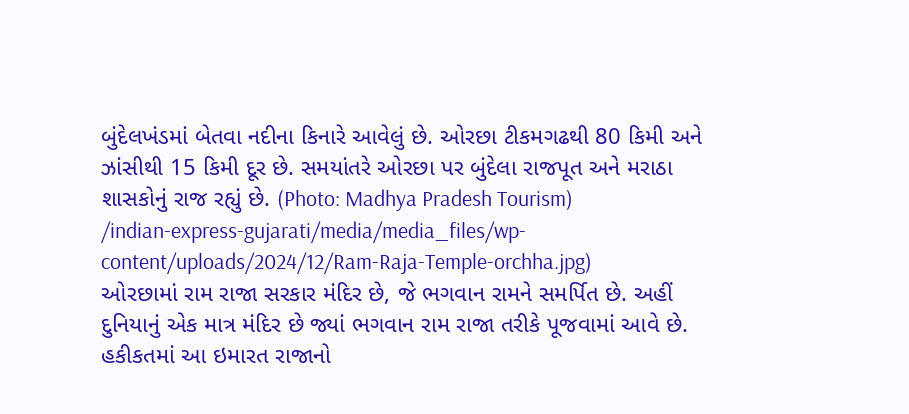બુંદેલખંડમાં બેતવા નદીના કિનારે આવેલું છે. ઓરછા ટીકમગઢથી 80 કિમી અને ઝાંસીથી 15 કિમી દૂર છે. સમયાંતરે ઓરછા પર બુંદેલા રાજપૂત અને મરાઠા શાસકોનું રાજ રહ્યું છે. (Photo: Madhya Pradesh Tourism)
/indian-express-gujarati/media/media_files/wp-content/uploads/2024/12/Ram-Raja-Temple-orchha.jpg)
ઓરછામાં રામ રાજા સરકાર મંદિર છે, જે ભગવાન રામને સમર્પિત છે. અહીં દુનિયાનું એક માત્ર મંદિર છે જ્યાં ભગવાન રામ રાજા તરીકે પૂજવામાં આવે છે. હકીકતમાં આ ઇમારત રાજાનો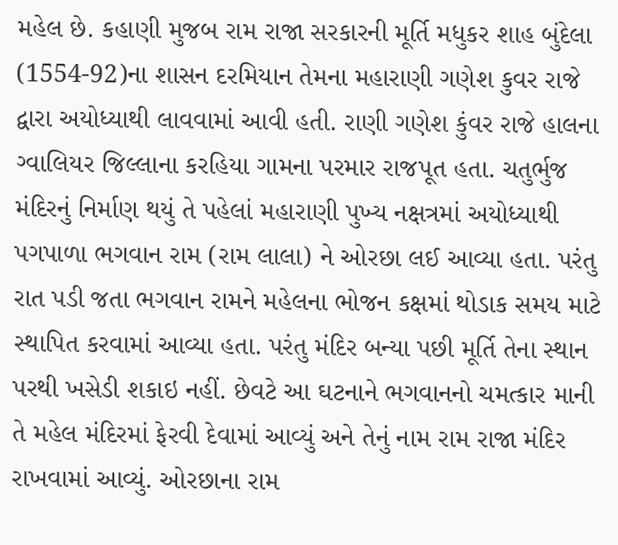મહેલ છે. કહાણી મુજબ રામ રાજા સરકારની મૂર્તિ મધુકર શાહ બુંદેલા (1554-92)ના શાસન દરમિયાન તેમના મહારાણી ગણેશ કુવર રાજે દ્વારા અયોધ્યાથી લાવવામાં આવી હતી. રાણી ગણેશ કુંવર રાજે હાલના ગ્વાલિયર જિલ્લાના કરહિયા ગામના પરમાર રાજપૂત હતા. ચતુર્ભુજ મંદિરનું નિર્માણ થયું તે પહેલાં મહારાણી પુખ્ય નક્ષત્રમાં અયોધ્યાથી પગપાળા ભગવાન રામ (રામ લાલા) ને ઓરછા લઈ આવ્યા હતા. પરંતુ રાત પડી જતા ભગવાન રામને મહેલના ભોજન કક્ષમાં થોડાક સમય માટે સ્થાપિત કરવામાં આવ્યા હતા. પરંતુ મંદિર બન્યા પછી મૂર્તિ તેના સ્થાન પરથી ખસેડી શકાઇ નહીં. છેવટે આ ઘટનાને ભગવાનનો ચમત્કાર માની તે મહેલ મંદિરમાં ફેરવી દેવામાં આવ્યું અને તેનું નામ રામ રાજા મંદિર રાખવામાં આવ્યું. ઓરછાના રામ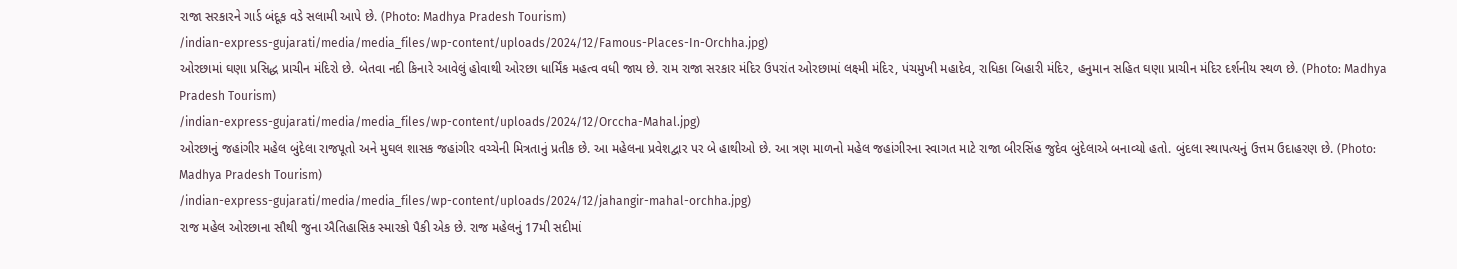રાજા સરકારને ગાર્ડ બંદૂક વડે સલામી આપે છે. (Photo: Madhya Pradesh Tourism)
/indian-express-gujarati/media/media_files/wp-content/uploads/2024/12/Famous-Places-In-Orchha.jpg)
ઓરછામાં ઘણા પ્રસિદ્ધ પ્રાચીન મંદિરો છે. બેતવા નદી કિનારે આવેલું હોવાથી ઓરછા ધાર્મિંક મહત્વ વધી જાય છે. રામ રાજા સરકાર મંદિર ઉપરાંત ઓરછામાં લક્ષ્મી મંદિર, પંચમુખી મહાદેવ, રાધિકા બિહારી મંદિર, હનુમાન સહિત ઘણા પ્રાચીન મંદિર દર્શનીય સ્થળ છે. (Photo: Madhya Pradesh Tourism)
/indian-express-gujarati/media/media_files/wp-content/uploads/2024/12/Orccha-Mahal.jpg)
ઓરછાનું જહાંગીર મહેલ બુંદેલા રાજપૂતો અને મુઘલ શાસક જહાંગીર વચ્ચેની મિત્રતાનું પ્રતીક છે. આ મહેલના પ્રવેશદ્વાર પર બે હાથીઓ છે. આ ત્રણ માળનો મહેલ જહાંગીરના સ્વાગત માટે રાજા બીરસિંહ જુદેવ બુંદેલાએ બનાવ્યો હતો. બુંદલા સ્થાપત્યનું ઉત્તમ ઉદાહરણ છે. (Photo: Madhya Pradesh Tourism)
/indian-express-gujarati/media/media_files/wp-content/uploads/2024/12/jahangir-mahal-orchha.jpg)
રાજ મહેલ ઓરછાના સૌથી જુના ઐતિહાસિક સ્મારકો પૈકી એક છે. રાજ મહેલનું 17મી સદીમાં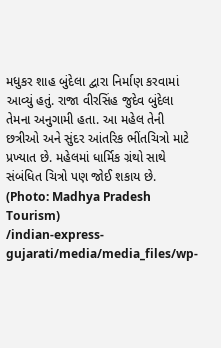મધુકર શાહ બુંદેલા દ્વારા નિર્માણ કરવામાં આવ્યું હતું. રાજા વીરસિંહ જુદેવ બુંદેલા તેમના અનુગામી હતા. આ મહેલ તેની છત્રીઓ અને સુંદર આંતરિક ભીંતચિત્રો માટે પ્રખ્યાત છે. મહેલમાં ધાર્મિક ગ્રંથો સાથે સંબંધિત ચિત્રો પણ જોઈ શકાય છે. (Photo: Madhya Pradesh Tourism)
/indian-express-gujarati/media/media_files/wp-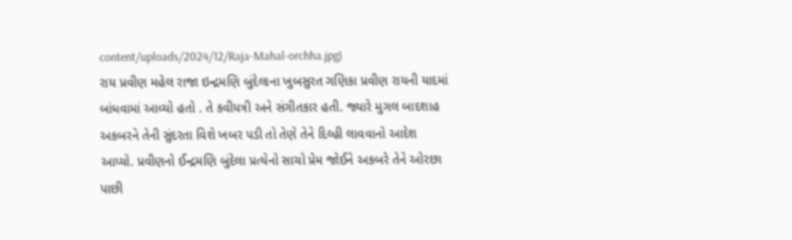content/uploads/2024/12/Raja-Mahal-orchha.jpg)
રાય પ્રવીણ મહેલ રાજા ઇન્દ્રમણિ બુંદેલાના ખુબસુરત ગણિકા પ્રવીણ રાયની યાદમાં બાંધવામાં આવ્યો હતો . તે કવીયત્રી અને સંગીતકાર હતી. જ્યારે મુગલ બાદશાહ અકબરને તેની સુંદરતા વિશે ખબર પડી તો તેણે તેને દિલ્હી લાવવાનો આદેશ આપ્યો. પ્રવીણનો ઈન્દ્રમણિ બુંદેલા પ્રત્યેનો સાચો પ્રેમ જોઈને અકબરે તેને ઓરછા પાછી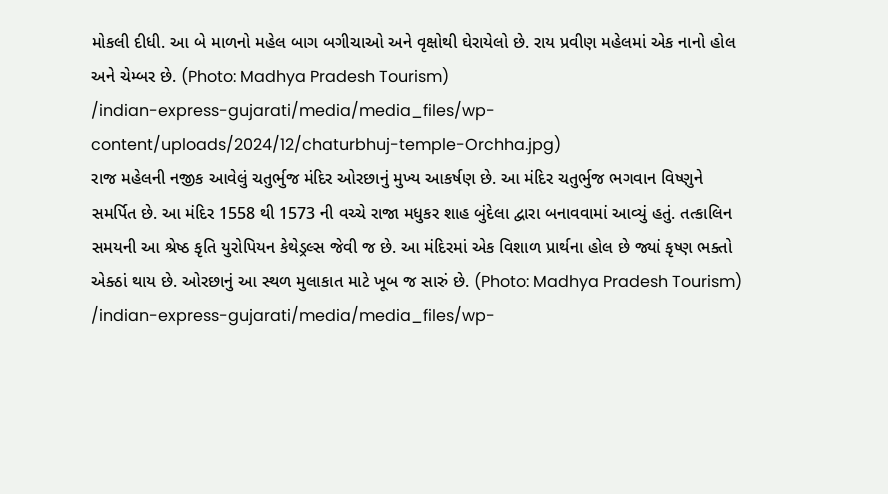મોકલી દીધી. આ બે માળનો મહેલ બાગ બગીચાઓ અને વૃક્ષોથી ઘેરાયેલો છે. રાય પ્રવીણ મહેલમાં એક નાનો હોલ અને ચેમ્બર છે. (Photo: Madhya Pradesh Tourism)
/indian-express-gujarati/media/media_files/wp-content/uploads/2024/12/chaturbhuj-temple-Orchha.jpg)
રાજ મહેલની નજીક આવેલું ચતુર્ભુજ મંદિર ઓરછાનું મુખ્ય આકર્ષણ છે. આ મંદિર ચતુર્ભુજ ભગવાન વિષ્ણુને સમર્પિત છે. આ મંદિર 1558 થી 1573 ની વચ્ચે રાજા મધુકર શાહ બુંદેલા દ્વારા બનાવવામાં આવ્યું હતું. તત્કાલિન સમયની આ શ્રેષ્ઠ કૃતિ યુરોપિયન કેથેડ્રલ્સ જેવી જ છે. આ મંદિરમાં એક વિશાળ પ્રાર્થના હોલ છે જ્યાં કૃષ્ણ ભક્તો એક્ઠાં થાય છે. ઓરછાનું આ સ્થળ મુલાકાત માટે ખૂબ જ સારું છે. (Photo: Madhya Pradesh Tourism)
/indian-express-gujarati/media/media_files/wp-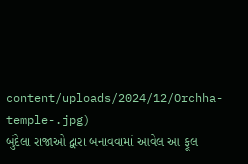content/uploads/2024/12/Orchha-temple-.jpg)
બુંદેલા રાજાઓ દ્વારા બનાવવામાં આવેલ આ ફૂલ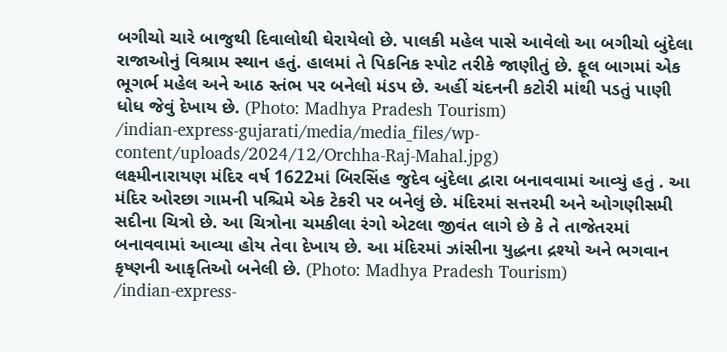બગીચો ચારે બાજુથી દિવાલોથી ઘેરાયેલો છે. પાલકી મહેલ પાસે આવેલો આ બગીચો બુંદેલા રાજાઓનું વિશ્રામ સ્થાન હતું. હાલમાં તે પિકનિક સ્પોટ તરીકે જાણીતું છે. ફૂલ બાગમાં એક ભૂગર્ભ મહેલ અને આઠ સ્તંભ પર બનેલો મંડપ છે. અહીં ચંદનની કટોરી માંથી પડતું પાણી ધોધ જેવું દેખાય છે. (Photo: Madhya Pradesh Tourism)
/indian-express-gujarati/media/media_files/wp-content/uploads/2024/12/Orchha-Raj-Mahal.jpg)
લક્ષ્મીનારાયણ મંદિર વર્ષ 1622માં બિરસિંહ જુદેવ બુંદેલા દ્વારા બનાવવામાં આવ્યું હતું . આ મંદિર ઓરછા ગામની પશ્ચિમે એક ટેકરી પર બનેલું છે. મંદિરમાં સત્તરમી અને ઓગણીસમી સદીના ચિત્રો છે. આ ચિત્રોના ચમકીલા રંગો એટલા જીવંત લાગે છે કે તે તાજેતરમાં બનાવવામાં આવ્યા હોય તેવા દેખાય છે. આ મંદિરમાં ઝાંસીના યુદ્ધના દ્રશ્યો અને ભગવાન કૃષ્ણની આકૃતિઓ બનેલી છે. (Photo: Madhya Pradesh Tourism)
/indian-express-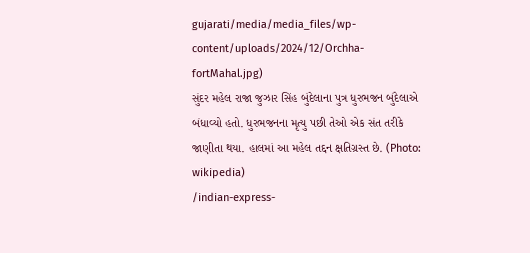gujarati/media/media_files/wp-content/uploads/2024/12/Orchha-fortMahal.jpg)
સુંદર મહેલ રાજા જુઝાર સિંહ બુંદેલાના પુત્ર ધુરભજન બુંદેલાએ બંધાવ્યો હતો. ધુરભજનના મૃત્યુ પછી તેઓ એક સંત તરીકે જાણીતા થયા. હાલમાં આ મહેલ તદ્દન ક્ષતિગ્રસ્ત છે. (Photo: wikipedia)
/indian-express-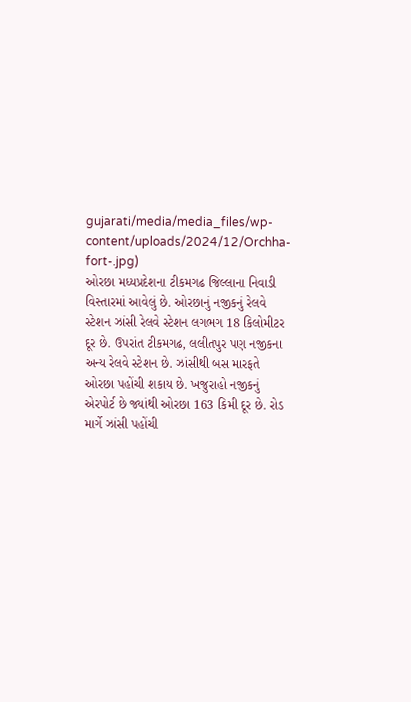gujarati/media/media_files/wp-content/uploads/2024/12/Orchha-fort-.jpg)
ઓરછા મધ્યપ્રદેશના ટીકમગઢ જિલ્લાના નિવાડી વિસ્તારમાં આવેલું છે. ઓરછાનું નજીકનું રેલવે સ્ટેશન ઝાંસી રેલવે સ્ટેશન લગભગ 18 કિલોમીટર દૂર છે. ઉપરાંત ટીકમગઢ, લલીતપુર પણ નજીકના અન્ય રેલવે સ્ટેશન છે. ઝાંસીથી બસ મારફતે ઓરછા પહોંચી શકાય છે. ખજુરાહો નજીકનું એરપોર્ટ છે જ્યાંથી ઓરછા 163 કિમી દૂર છે. રોડ માર્ગે ઝાંસી પહોંચી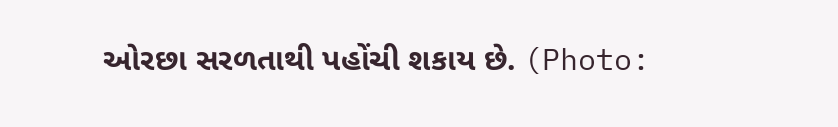ઓરછા સરળતાથી પહોંચી શકાય છે. (Photo: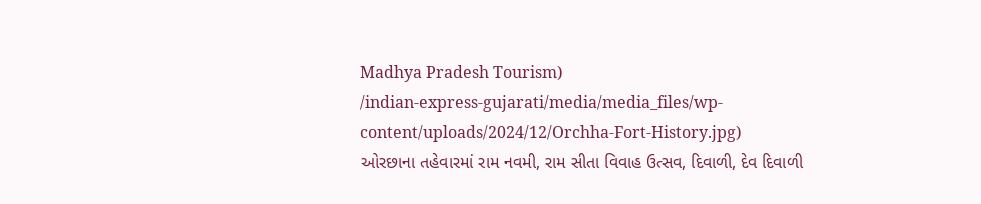Madhya Pradesh Tourism)
/indian-express-gujarati/media/media_files/wp-content/uploads/2024/12/Orchha-Fort-History.jpg)
ઓરછાના તહેવારમાં રામ નવમી, રામ સીતા વિવાહ ઉત્સવ, દિવાળી, દેવ દિવાળી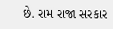છે. રામ રાજા સરકાર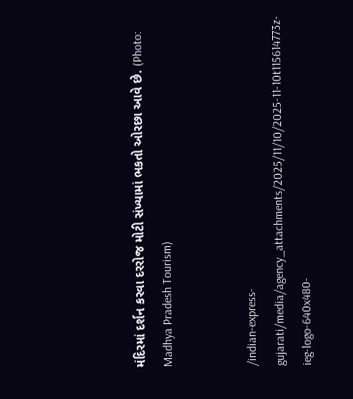મંદિરમાં દર્શન કરવા દરરોજ મોટી સંખ્યામાં ભકતો ઓરછા આવે છે. (Photo: Madhya Pradesh Tourism)


/indian-express-gujarati/media/agency_attachments/2025/11/10/2025-11-10t115614773z-ieg-logo-640x480-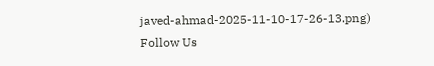javed-ahmad-2025-11-10-17-26-13.png)
Follow Us